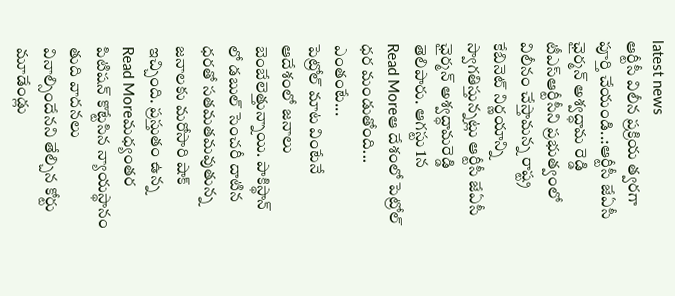latest news
ఆర్టీసీ విలీన ప్రక్రియ త్వరగా పూర్తి చేయండి..:ఆర్టీసీ జేఏసీ ఛైర్మన్ అశ్వద్ధామ రెడ్డి
టీఎస్ఆర్టీసీని ప్రభుత్వంలో విలీనం చేస్తామన్న రాష్ట్ర కేబినెట్ నిర్ణయాన్ని స్వాగతిస్తున్నట్లు ఆర్టీసీ జేఏసీ ఛైర్మన్ అశ్వద్ధామరెడ్డి తెలిపారు. ఆగస్టు 1న
Read Moreఆ దేశంలో పెట్రోల్ ధర మండుతోంది... ఎంతంటే...
పెట్రోల్ మాట వింటేనే ఆదేశంలో జనాలు బెంబేలెత్తున్నాయి. పాకిస్థాన్ లో డబుల్ సెంచరీ దాటిన ధరతో సతమతమవుతున్న జనాలకు మరోసారి షాక్ ఇచ్చింది. ప్రస్తుతం ఉన్న
Read Moreమధ్యంతర పిటిషన్ కొట్టేసిన న్యాయస్థానం
తుది వాదనలు వినాల్సిందేనని తేల్చిన కోర్టు మూడేండ్లు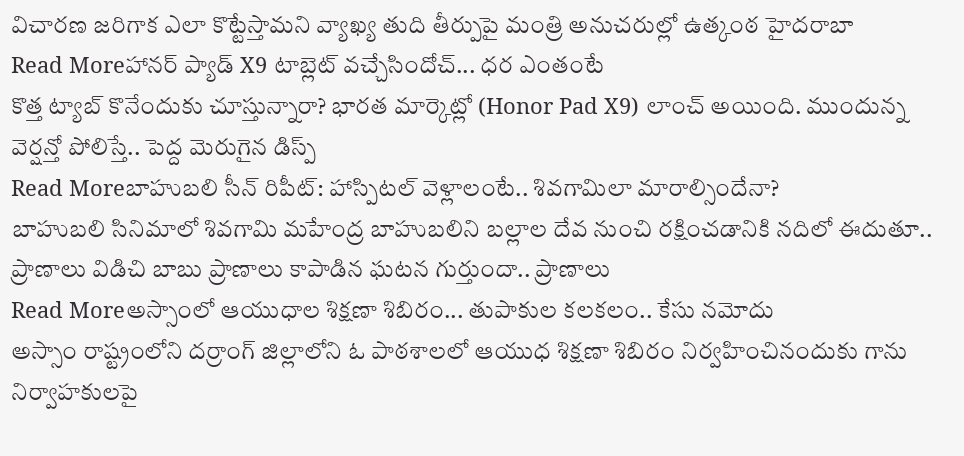విచారణ జరిగాక ఎలా కొట్టేస్తామని వ్యాఖ్య తుది తీర్పుపై మంత్రి అనుచరుల్లో ఉత్కంఠ హైదరాబా
Read Moreహానర్ ప్యాడ్ X9 టాబ్లెట్ వచ్చేసిందోచ్... ధర ఎంతంటే
కొత్త ట్యాబ్ కొనేందుకు చూస్తున్నారా? భారత మార్కెట్లో (Honor Pad X9) లాంచ్ అయింది. ముందున్న వెర్షన్తో పోలిస్తే.. పెద్ద మెరుగైన డిస్ప్
Read Moreబాహుబలి సీన్ రిపీట్: హాస్పిటల్ వెళ్లాలంటే.. శివగామిలా మారాల్సిందేనా?
బాహుబలి సినిమాలో శివగామి మహేంద్ర బాహుబలిని బల్లాల దేవ నుంచి రక్షించడానికి నదిలో ఈదుతూ.. ప్రాణాలు విడిచి బాబు ప్రాణాలు కాపాడిన ఘటన గుర్తుందా.. ప్రాణాలు
Read Moreఅస్సాంలో ఆయుధాల శిక్షణా శిబిరం... తుపాకుల కలకలం.. కేసు నమోదు
అస్సాం రాష్ట్రంలోని దర్రాంగ్ జిల్లాలోని ఓ పాఠశాలలో ఆయుధ శిక్షణా శిబిరం నిర్వహించినందుకు గాను నిర్వాహకులపై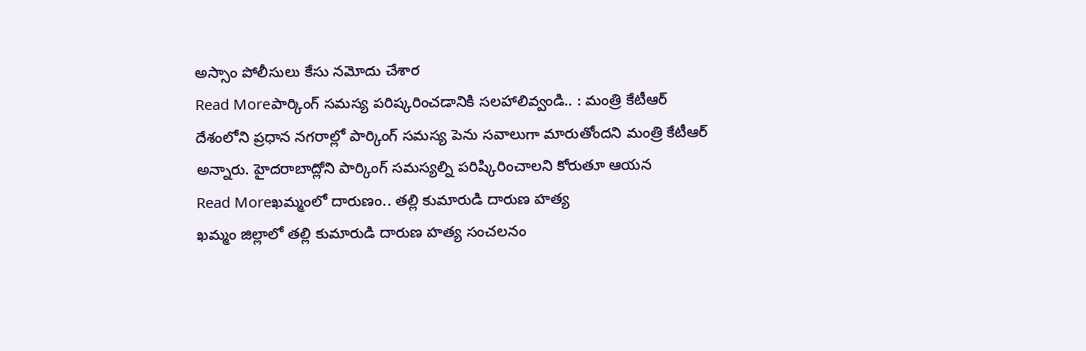అస్సాం పోలీసులు కేసు నమోదు చేశార
Read Moreపార్కింగ్ సమస్య పరిష్కరించడానికి సలహాలివ్వండి.. : మంత్రి కేటీఆర్
దేశంలోని ప్రధాన నగరాల్లో పార్కింగ్ సమస్య పెను సవాలుగా మారుతోందని మంత్రి కేటీఆర్ అన్నారు. హైదరాబాద్లోని పార్కింగ్ సమస్యల్ని పరిష్కిరించాలని కోరుతూ ఆయన
Read Moreఖమ్మంలో దారుణం.. తల్లి కుమారుడి దారుణ హత్య
ఖమ్మం జిల్లాలో తల్లి కుమారుడి దారుణ హత్య సంచలనం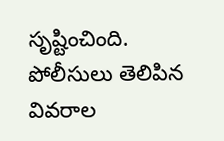సృష్టించింది. పోలీసులు తెలిపిన వివరాల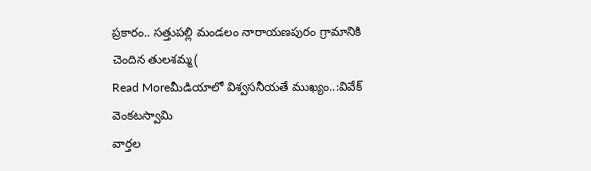ప్రకారం.. సత్తుపల్లి మండలం నారాయణపురం గ్రామానికి చెందిన తులశమ్మ(
Read Moreమీడియాలో విశ్వసనీయతే ముఖ్యం..:వివేక్ వెంకటస్వామి
వార్తల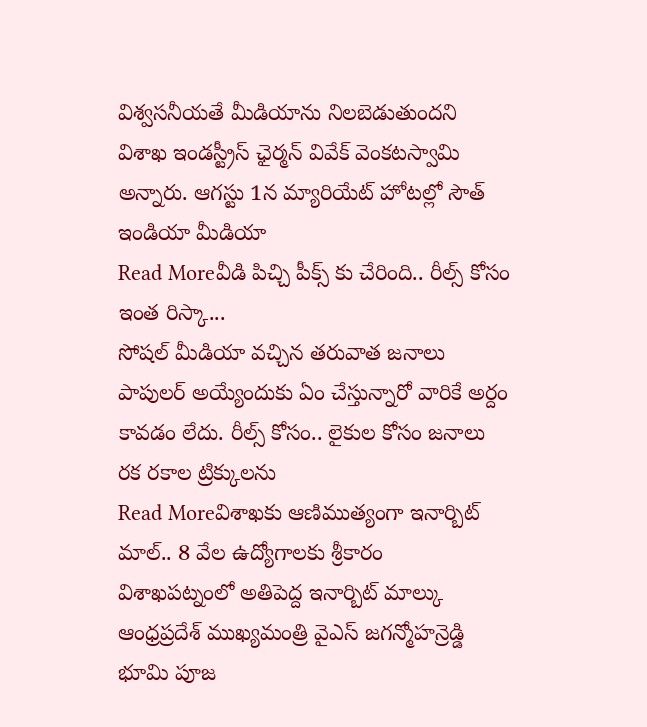విశ్వసనీయతే మీడియాను నిలబెడుతుందని విశాఖ ఇండస్ట్రీస్ ఛైర్మన్ వివేక్ వెంకటస్వామి అన్నారు. ఆగస్టు 1న మ్యారియేట్ హోటల్లో సౌత్ ఇండియా మీడియా
Read Moreవీడి పిచ్చి పీక్స్ కు చేరింది.. రీల్స్ కోసం ఇంత రిస్కా...
సోషల్ మీడియా వచ్చిన తరువాత జనాలు పాపులర్ అయ్యేందుకు ఏం చేస్తున్నారో వారికే అర్దం కావడం లేదు. రీల్స్ కోసం.. లైకుల కోసం జనాలు రక రకాల ట్రిక్కులను
Read Moreవిశాఖకు ఆణిముత్యంగా ఇనార్బిట్ మాల్.. 8 వేల ఉద్యోగాలకు శ్రీకారం
విశాఖపట్నంలో అతిపెద్ద ఇనార్బిట్ మాల్కు ఆంధ్రప్రదేశ్ ముఖ్యమంత్రి వైఎస్ జగన్మోహన్రెడ్డి భూమి పూజ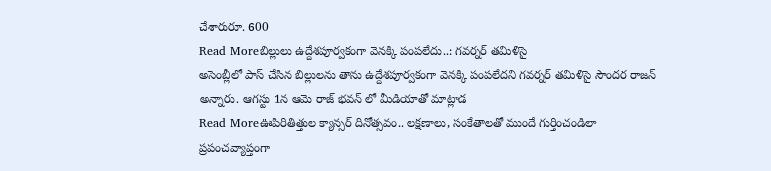చేశారురూ. 600
Read Moreబిల్లులు ఉద్దేశపూర్వకంగా వెనక్కి పంపలేదు..: గవర్నర్ తమిళిసై
అసెంబ్లీలో పాస్ చేసిన బిల్లులను తాను ఉద్దేశపూర్వకంగా వెనక్కి పంపలేదని గవర్నర్ తమిళిసై సౌందర రాజన్ అన్నారు. ఆగస్టు 1న ఆమె రాజ్ భవన్ లో మీడియాతో మాట్లాడ
Read Moreఊపిరితిత్తుల క్యాన్సర్ దినోత్సవం.. లక్షణాలు, సంకేతాలతో ముందే గుర్తించండిలా
ప్రపంచవ్యాప్తంగా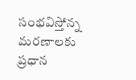సంభవిస్తోన్న మరణాలకు ప్రధాన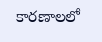కారణాలలో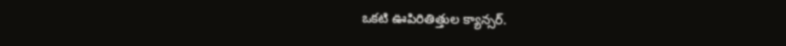ఒకటి ఊపిరితిత్తుల క్యాన్సర్.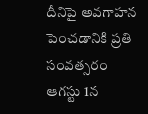దీనిపై అవగాహన పెంచడానికి ప్రతి సంవత్సరం ఆగస్టు 1న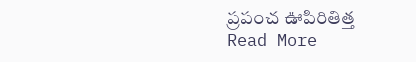ప్రపంచ ఊపిరితిత్త
Read More